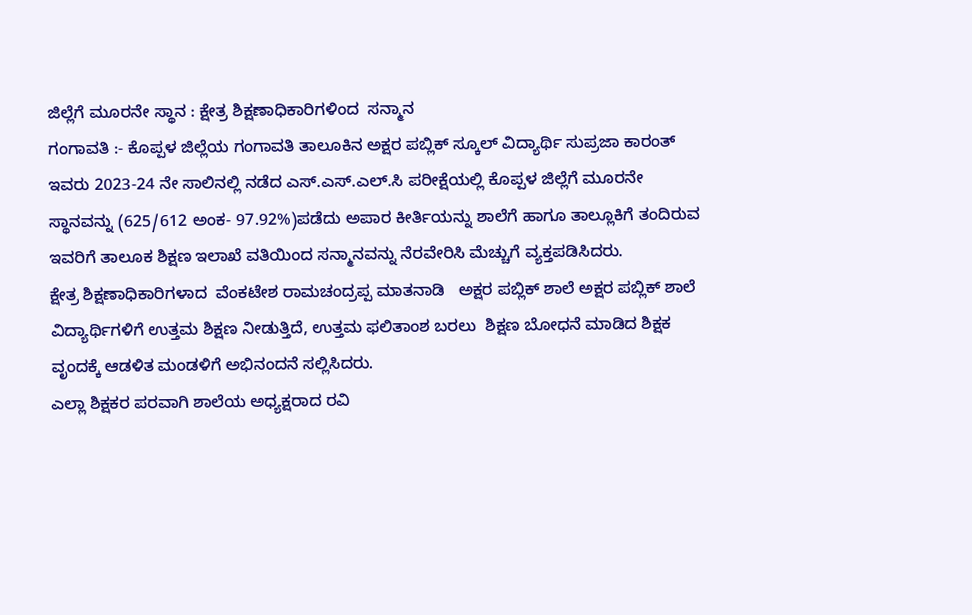ಜಿಲ್ಲೆಗೆ ಮೂರನೇ ಸ್ಥಾನ : ಕ್ಷೇತ್ರ ಶಿಕ್ಷಣಾಧಿಕಾರಿಗಳಿಂದ  ಸನ್ಮಾನ
ಗಂಗಾವತಿ :- ಕೊಪ್ಪಳ ಜಿಲ್ಲೆಯ ಗಂಗಾವತಿ ತಾಲೂಕಿನ ಅಕ್ಷರ ಪಬ್ಲಿಕ್ ಸ್ಕೂಲ್ ವಿದ್ಯಾರ್ಥಿ ಸುಪ್ರಜಾ ಕಾರಂತ್ ಇವರು 2023-24 ನೇ ಸಾಲಿನಲ್ಲಿ ನಡೆದ ಎಸ್.ಎಸ್.ಎಲ್.ಸಿ ಪರೀಕ್ಷೆಯಲ್ಲಿ ಕೊಪ್ಪಳ ಜಿಲ್ಲೆಗೆ ಮೂರನೇ  ಸ್ಥಾನವನ್ನು (625/612 ಅಂಕ- 97.92%)ಪಡೆದು ಅಪಾರ ಕೀರ್ತಿಯನ್ನು ಶಾಲೆಗೆ ಹಾಗೂ ತಾಲ್ಲೂಕಿಗೆ ತಂದಿರುವ ಇವರಿಗೆ ತಾಲೂಕ ಶಿಕ್ಷಣ ಇಲಾಖೆ ವತಿಯಿಂದ ಸನ್ಮಾನವನ್ನು ನೆರವೇರಿಸಿ ಮೆಚ್ಚುಗೆ ವ್ಯಕ್ತಪಡಿಸಿದರು.
ಕ್ಷೇತ್ರ ಶಿಕ್ಷಣಾಧಿಕಾರಿಗಳಾದ  ವೆಂಕಟೇಶ ರಾಮಚಂದ್ರಪ್ಪ ಮಾತನಾಡಿ   ಅಕ್ಷರ ಪಬ್ಲಿಕ್ ಶಾಲೆ ಅಕ್ಷರ ಪಬ್ಲಿಕ್ ಶಾಲೆ ವಿದ್ಯಾರ್ಥಿಗಳಿಗೆ ಉತ್ತಮ ಶಿಕ್ಷಣ ನೀಡುತ್ತಿದೆ, ಉತ್ತಮ ಫಲಿತಾಂಶ ಬರಲು  ಶಿಕ್ಷಣ ಬೋಧನೆ ಮಾಡಿದ ಶಿಕ್ಷಕ ವೃಂದಕ್ಕೆ ಆಡಳಿತ ಮಂಡಳಿಗೆ ಅಭಿನಂದನೆ ಸಲ್ಲಿಸಿದರು.
ಎಲ್ಲಾ ಶಿಕ್ಷಕರ ಪರವಾಗಿ ಶಾಲೆಯ ಅಧ್ಯಕ್ಷರಾದ ರವಿ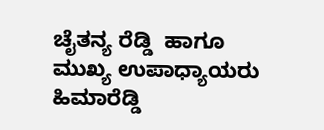ಚೈತನ್ಯ ರೆಡ್ಡಿ  ಹಾಗೂ ಮುಖ್ಯ ಉಪಾಧ್ಯಾಯರು ಹಿಮಾರೆಡ್ಡಿ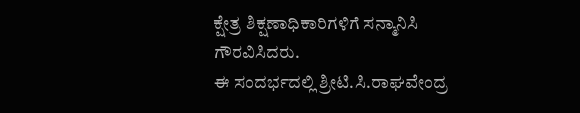ಕ್ಷೇತ್ರ ಶಿಕ್ಷಣಾಧಿಕಾರಿಗಳಿಗೆ ಸನ್ಮಾನಿಸಿ ಗೌರವಿಸಿದರು.
ಈ ಸಂದರ್ಭದಲ್ಲಿ ಶ್ರೀಟಿ.ಸಿ.ರಾಘವೇಂದ್ರ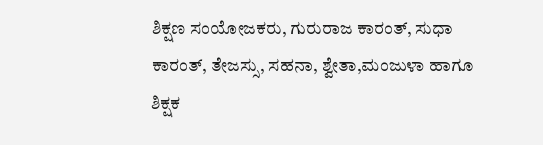ಶಿಕ್ಷಣ ಸಂಯೋಜಕರು, ಗುರುರಾಜ ಕಾರಂತ್, ಸುಧಾ ಕಾರಂತ್, ತೇಜಸ್ಸು, ಸಹನಾ, ಶ್ವೇತಾ,ಮಂಜುಳಾ ಹಾಗೂ ಶಿಕ್ಷಕ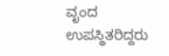ವೃಂದ ಉಪಸ್ಥಿತರಿದ್ದರು